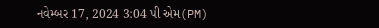નવેમ્બર 17, 2024 3:04 પી એમ(PM)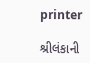printer

શ્રીલંકાની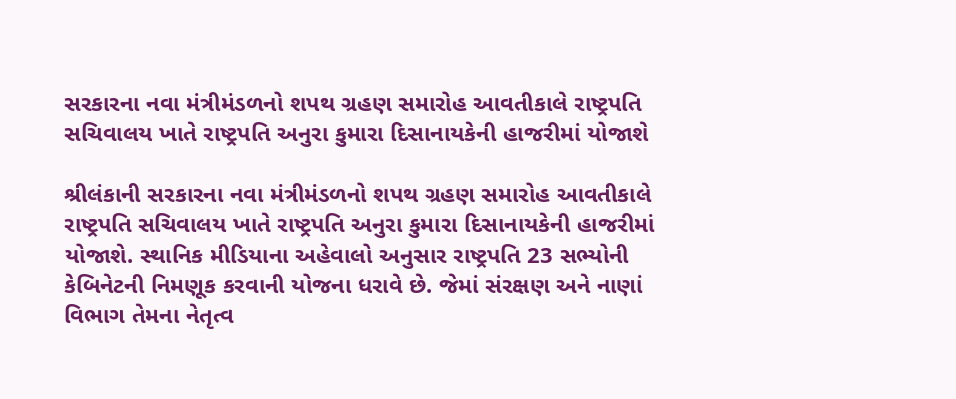સરકારના નવા મંત્રીમંડળનો શપથ ગ્રહણ સમારોહ આવતીકાલે રાષ્ટ્રપતિ સચિવાલય ખાતે રાષ્ટ્રપતિ અનુરા કુમારા દિસાનાયકેની હાજરીમાં યોજાશે

શ્રીલંકાની સરકારના નવા મંત્રીમંડળનો શપથ ગ્રહણ સમારોહ આવતીકાલે રાષ્ટ્રપતિ સચિવાલય ખાતે રાષ્ટ્રપતિ અનુરા કુમારા દિસાનાયકેની હાજરીમાં યોજાશે. સ્થાનિક મીડિયાના અહેવાલો અનુસાર રાષ્ટ્રપતિ 23 સભ્યોની કેબિનેટની નિમણૂક કરવાની યોજના ધરાવે છે. જેમાં સંરક્ષણ અને નાણાં વિભાગ તેમના નેતૃત્વ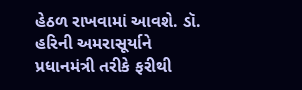હેઠળ રાખવામાં આવશે. ડૉ. હરિની અમરાસૂર્યાને પ્રધાનમંત્રી તરીકે ફરીથી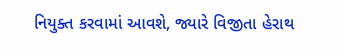નિયુક્ત કરવામાં આવશે, જ્યારે વિજીતા હેરાથ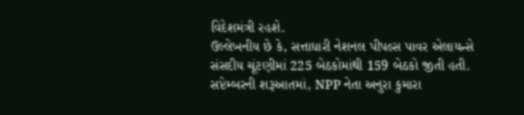વિદેશમંત્રી રહશે.
ઉલ્લેખનીય છે કે, સત્તાધારી નેશનલ પીપલ્સ પાવર એલાયન્સે સંસદીય ચૂંટણીમાં 225 બેઠકોમાંથી 159 બેઠકો જીતી હતી. સપ્ટેમ્બરની શરૂઆતમાં, NPP નેતા અનુરા કુમારા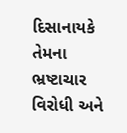દિસાનાયકે તેમના ભ્રષ્ટાચાર વિરોધી અને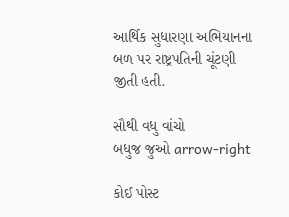આર્થિક સુધારણા અભિયાનના બળ પર રાષ્ટ્રપતિની ચૂંટણી જીતી હતી.

સૌથી વધુ વાંચો
બધુજ જુઓ arrow-right

કોઈ પોસ્ટ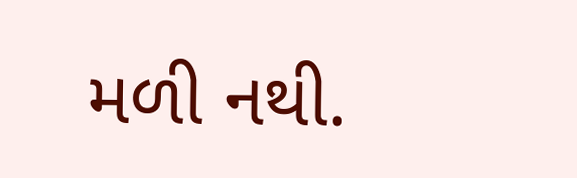મળી નથી.